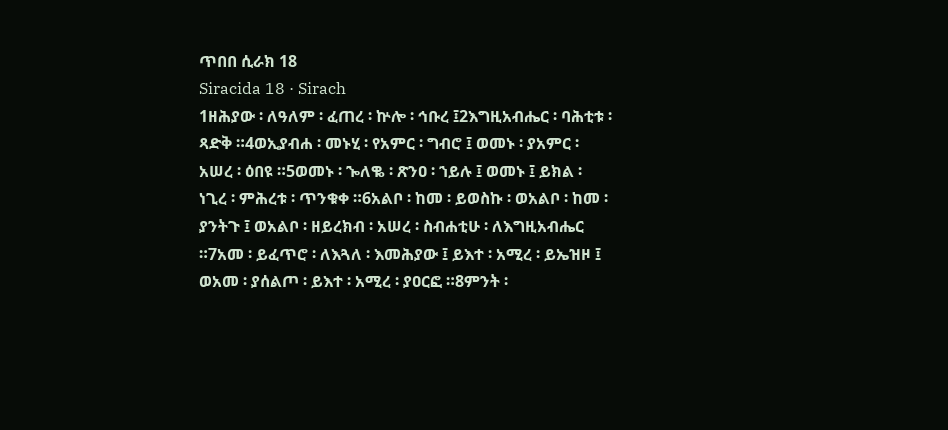ጥበበ ሲራክ 18
Siracida 18 · Sirach
1ዘሕያው ፡ ለዓለም ፡ ፈጠረ ፡ ኵሎ ፡ ኅቡረ ፤2እግዚአብሔር ፡ ባሕቲቱ ፡ ጻድቅ ።4ወኢያብሐ ፡ መኑሂ ፡ የአምር ፡ ግብሮ ፤ ወመኑ ፡ ያአምር ፡ አሠረ ፡ ዕበዩ ።5ወመኑ ፡ ኈለቈ ፡ ጽንዐ ፡ ኀይሉ ፤ ወመኑ ፤ ይክል ፡ ነጊረ ፡ ምሕረቱ ፡ ጥንቁቀ ።6አልቦ ፡ ከመ ፡ ይወስኩ ፡ ወአልቦ ፡ ከመ ፡ ያንትጉ ፤ ወአልቦ ፡ ዘይረክብ ፡ አሠረ ፡ ስብሐቲሁ ፡ ለእግዚአብሔር ።7አመ ፡ ይፈጥሮ ፡ ለእጓለ ፡ እመሕያው ፤ ይእተ ፡ አሚረ ፡ ይኤዝዞ ፤ ወአመ ፡ ያሰልጦ ፡ ይእተ ፡ አሚረ ፡ ያዐርፎ ።8ምንት ፡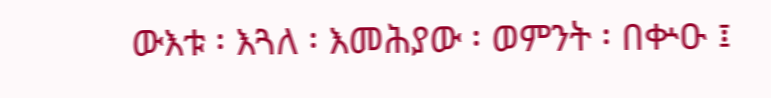ውእቱ ፡ እጓለ ፡ እመሕያው ፡ ወምንት ፡ በቍዑ ፤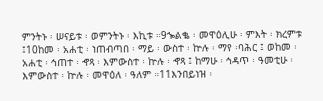ምንትኑ ፡ ሠናይቱ ፡ ወምንትኑ ፡ እኪቱ ።9ኈልቈ ፡ መዋዕሊሁ ፡ ምእት ፡ ክረምቱ ፤10ከመ ፡ አሐቲ ፡ ነጠብጣበ ፡ ማይ ፡ ውስተ ፡ ኵሉ ፡ ማየ ፡ባሕር ፤ ወከመ ፡ አሐቲ ፡ ኅጠተ ፡ ኆጻ ፡ እምውስተ ፡ ኵሉ ፡ ኆጻ ፤ ከማሁ ፡ ኅዳጥ ፡ ዓመቲሁ ፡ እምውስተ ፡ ኵሉ ፡ መዋዕለ ፡ ዓለም ።11እንበይነዝ ፡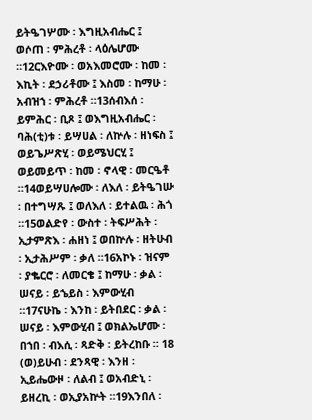ይትዔገሦሙ ፡ እግዚአብሔር ፤ ወሶጠ ፡ ምሕረቶ ፡ ላዕሌሆሙ ።12ርእዮሙ ፡ ወአእመሮሙ ፡ ከመ ፡ እኪት ፡ ደኃሪቶሙ ፤ እስመ ፡ ከማሁ ፡ አብዝኀ ፡ ምሕረቶ ።13ሰብእሰ ፡ ይምሕር ፡ ቢጾ ፤ ወእግዚአብሔር ፡ ባሕ(ቲ)ቱ ፡ ይሣሀል ፡ ለኵሉ ፡ ዘነፍስ ፤ ወይጌሥጽሂ ፡ ወይሜህርሂ ፤ ወይመይጥ ፡ ከመ ፡ ኖላዊ ፡ መርዔቶ ።14ወይሣሀሎሙ ፡ ለእለ ፡ ይትዔገሡ ፡ በተግሣጹ ፤ ወለእለ ፡ ይተልዉ ፡ ሕጎ ።15ወልድየ ፡ ውስተ ፡ ትፍሥሕት ፡ ኢታምጽእ ፡ ሐዘነ ፤ ወበኵሉ ፡ ዘትሁብ ፡ ኢታሕሥም ፡ ቃለ ።16አኮኑ ፡ ዝናም ፡ ያቈርሮ ፡ ለመርቄ ፤ ከማሁ ፡ ቃል ፡ ሠናይ ፡ ይኄይስ ፡ እምውሂብ ።17ናሁኬ ፡ እንከ ፡ ይትበደር ፡ ቃል ፡ ሠናይ ፡ እምውሂብ ፤ ወክልኤሆሙ ፡ በኀበ ፡ ብእሲ ፡ ጻድቅ ፡ ይትረከቡ ። 18 (ወ)ይሁብ ፡ ደንጻዊ ፡ እንዘ ፡ ኢይሔውዞ ፡ ለልብ ፤ ወአብድኒ ፡ ይዘረኪ ፡ ወኢያአኵት ።19እንበለ ፡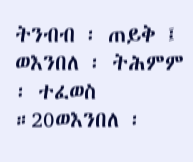ትንብብ ፡ ጠይቅ ፤ ወእንበለ ፡ ትሕምም ፡ ተፈወስ ።20ወእንበለ ፡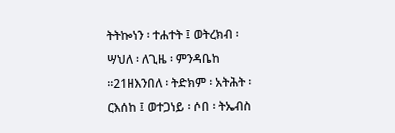ትትኰነን ፡ ተሐተት ፤ ወትረክብ ፡ ሣህለ ፡ ለጊዜ ፡ ምንዳቤከ ።21ዘእንበለ ፡ ትድክም ፡ አትሕት ፡ ርእሰከ ፤ ወተጋነይ ፡ ሶበ ፡ ትኤብስ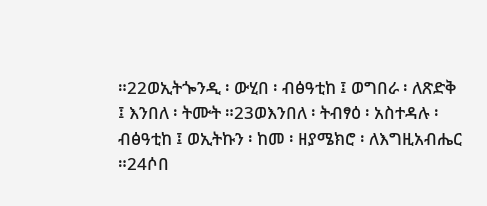።22ወኢትጐንዲ ፡ ውሂበ ፡ ብፅዓቲከ ፤ ወግበራ ፡ ለጽድቅ ፤ እንበለ ፡ ትሙት ።23ወእንበለ ፡ ትብፃዕ ፡ አስተዳሉ ፡ ብፅዓቲከ ፤ ወኢትኩን ፡ ከመ ፡ ዘያሜክሮ ፡ ለእግዚአብሔር ።24ሶበ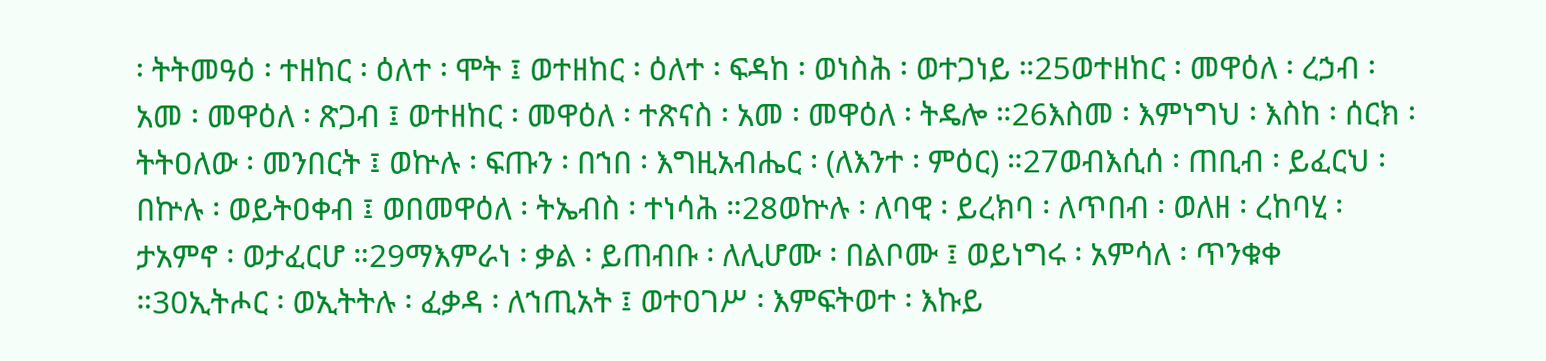፡ ትትመዓዕ ፡ ተዘከር ፡ ዕለተ ፡ ሞት ፤ ወተዘከር ፡ ዕለተ ፡ ፍዳከ ፡ ወነስሕ ፡ ወተጋነይ ።25ወተዘከር ፡ መዋዕለ ፡ ረኃብ ፡ አመ ፡ መዋዕለ ፡ ጽጋብ ፤ ወተዘከር ፡ መዋዕለ ፡ ተጽናስ ፡ አመ ፡ መዋዕለ ፡ ትዴሎ ።26እስመ ፡ እምነግህ ፡ እስከ ፡ ሰርክ ፡ ትትዐለው ፡ መንበርት ፤ ወኵሉ ፡ ፍጡን ፡ በኀበ ፡ እግዚአብሔር ፡ (ለእንተ ፡ ምዕር) ።27ወብእሲሰ ፡ ጠቢብ ፡ ይፈርህ ፡ በኵሉ ፡ ወይትዐቀብ ፤ ወበመዋዕለ ፡ ትኤብስ ፡ ተነሳሕ ።28ወኵሉ ፡ ለባዊ ፡ ይረክባ ፡ ለጥበብ ፡ ወለዘ ፡ ረከባሂ ፡ ታአምኖ ፡ ወታፈርሆ ።29ማእምራነ ፡ ቃል ፡ ይጠብቡ ፡ ለሊሆሙ ፡ በልቦሙ ፤ ወይነግሩ ፡ አምሳለ ፡ ጥንቁቀ ።30ኢትሖር ፡ ወኢትትሉ ፡ ፈቃዳ ፡ ለኀጢአት ፤ ወተዐገሥ ፡ እምፍትወተ ፡ እኩይ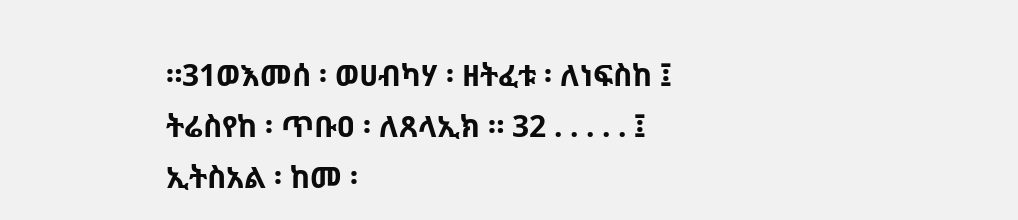።31ወእመሰ ፡ ወሀብካሃ ፡ ዘትፈቱ ፡ ለነፍስከ ፤ ትሬስየከ ፡ ጥቡዐ ፡ ለጸላኢክ ። 32 . . . . . ፤ ኢትስአል ፡ ከመ ፡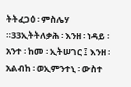ትትፈጋዕ ፡ ምስሌሃ ።33ኢትትለቃሕ ፡ እንዘ ፡ ነዳይ ፡ አንተ ፡ ከመ ፡ ኢትሠገር ፤ እንዘ ፡ አልብከ ፡ ወኢምንተኒ ፡ ውስተ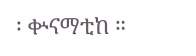፡ ቍናማቲከ ።